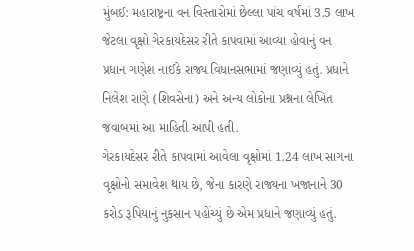મુંબઈ: મહારાષ્ટ્રના વન વિસ્તારોમાં છેલ્લા પાંચ વર્ષમાં 3.5 લાખ જેટલા વૃક્ષો ગેરકાયદેસર રીતે કાપવામાં આવ્યા હોવાનું વન પ્રધાન ગણેશ નાઈકે રાજ્ય વિધાનસભામાં જણાવ્યું હતું. પ્રધાને નિલેશ રાણે (શિવસેના) અને અન્ય લોકોના પ્રશ્નના લેખિત જવાબમાં આ માહિતી આપી હતી.
ગેરકાયદેસર રીતે કાપવામાં આવેલા વૃક્ષોમાં 1.24 લાખ સાગના વૃક્ષોનો સમાવેશ થાય છે, જેના કારણે રાજ્યના ખજાનાને 30 કરોડ રૂપિયાનું નુકસાન પહોંચ્યું છે એમ પ્રધાને જણાવ્યું હતું.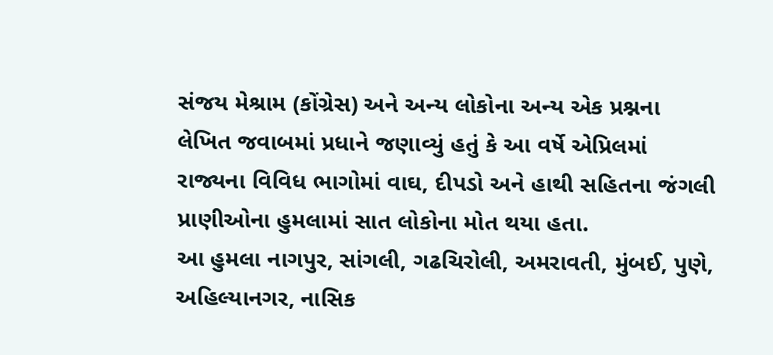સંજય મેશ્રામ (કોંગ્રેસ) અને અન્ય લોકોના અન્ય એક પ્રશ્નના લેખિત જવાબમાં પ્રધાને જણાવ્યું હતું કે આ વર્ષે એપ્રિલમાં રાજ્યના વિવિધ ભાગોમાં વાઘ, દીપડો અને હાથી સહિતના જંગલી પ્રાણીઓના હુમલામાં સાત લોકોના મોત થયા હતા.
આ હુમલા નાગપુર, સાંગલી, ગઢચિરોલી, અમરાવતી, મુંબઈ, પુણે, અહિલ્યાનગર, નાસિક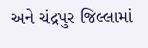અને ચંદ્રપુર જિલ્લામાં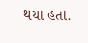થયા હતા.